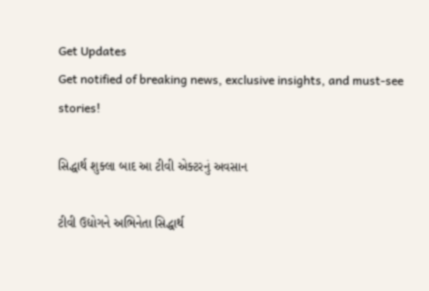Get Updates
Get notified of breaking news, exclusive insights, and must-see stories!

સિદ્ધાર્થ શુક્લા બાદ આ ટીવી એક્ટરનું અવસાન

ટીવી ઉદ્યોગને અભિનેતા સિદ્ધાર્થ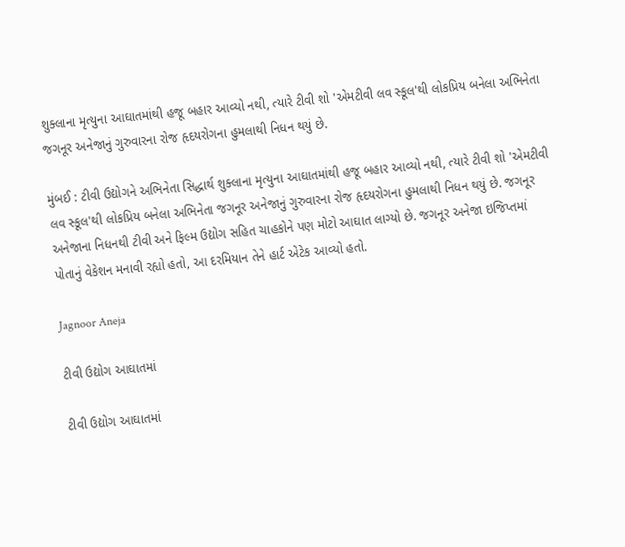શુક્લાના મૃત્યુના આઘાતમાંથી હજૂ બહાર આવ્યો નથી, ત્યારે ટીવી શો 'એમટીવી લવ સ્કૂલ'થી લોકપ્રિય બનેલા અભિનેતા જગનૂર અનેજાનું ગુરુવારના રોજ હૃદયરોગના હુમલાથી નિધન થયું છે.

મુંબઈ : ટીવી ઉદ્યોગને અભિનેતા સિદ્ધાર્થ શુક્લાના મૃત્યુના આઘાતમાંથી હજૂ બહાર આવ્યો નથી, ત્યારે ટીવી શો 'એમટીવી લવ સ્કૂલ'થી લોકપ્રિય બનેલા અભિનેતા જગનૂર અનેજાનું ગુરુવારના રોજ હૃદયરોગના હુમલાથી નિધન થયું છે. જગનૂર અનેજાના નિધનથી ટીવી અને ફિલ્મ ઉદ્યોગ સહિત ચાહકોને પણ મોટો આઘાત લાગ્યો છે. જગનૂર અનેજા ઇજિપ્તમાં પોતાનું વેકેશન મનાવી રહ્યો હતો, આ દરમિયાન તેને હાર્ટ એટેક આવ્યો હતો.

Jagnoor Aneja

ટીવી ઉદ્યોગ આઘાતમાં

ટીવી ઉદ્યોગ આઘાતમાં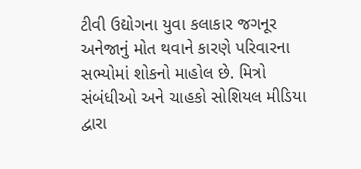ટીવી ઉદ્યોગના યુવા કલાકાર જગનૂર અનેજાનું મોત થવાને કારણે પરિવારના સભ્યોમાં શોકનો માહોલ છે. મિત્રો સંબંધીઓ અને ચાહકો સોશિયલ મીડિયા દ્વારા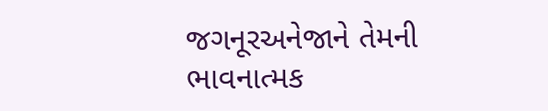જગનૂરઅનેજાને તેમની ભાવનાત્મક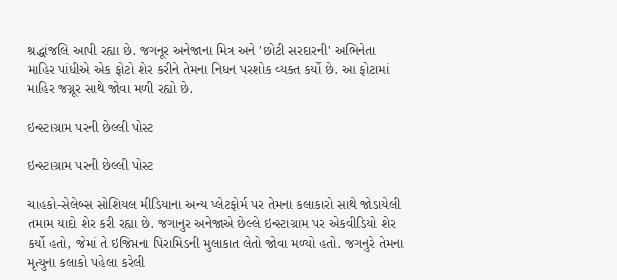શ્રદ્ધાંજલિ આપી રહ્યા છે. જગનૂર અનેજાના મિત્ર અને 'છોટી સરદારની' અભિનેતા માહિર પાંધીએ એક ફોટો શેર કરીને તેમના નિધન પરશોક વ્યક્ત કર્યો છે. આ ફોટામાં માહિર જગ્નૂર સાથે જોવા મળી રહ્યો છે.

ઇન્સ્ટાગ્રામ પરની છેલ્લી પોસ્ટ

ઇન્સ્ટાગ્રામ પરની છેલ્લી પોસ્ટ

ચાહકો-સેલેબ્સ સોશિયલ મીડિયાના અન્ય પ્લેટફોર્મ પર તેમના કલાકારો સાથે જોડાયેલી તમામ યાદો શેર કરી રહ્યા છે. જગાનુર અનેજાએ છેલ્લે ઇન્સ્ટાગ્રામ પર એકવીડિયો શેર કર્યો હતો, જેમાં તે ઇજિપ્તના પિરામિડની મુલાકાત લેતો જોવા મળ્યો હતો. જગનુરે તેમના મૃત્યુના કલાકો પહેલા કરેલી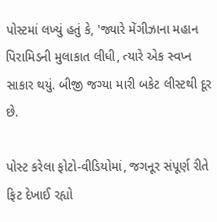પોસ્ટમાં લખ્યું હતું કે, 'જ્યારે મેંગીઝાના મહાન પિરામિડની મુલાકાત લીધી, ત્યારે એક સ્વપ્ન સાકાર થયું. બીજી જગ્યા મારી બકેટ લીસ્ટથી દૂર છે.

પોસ્ટ કરેલા ફોટો-વીડિયોમાં, જગનૂર સંપૂર્ણ રીતે ફિટ દેખાઈ રહ્યો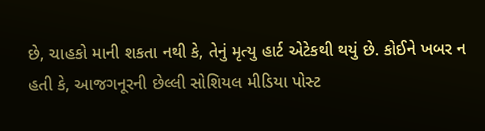છે, ચાહકો માની શકતા નથી કે, તેનું મૃત્યુ હાર્ટ એટેકથી થયું છે. કોઈને ખબર ન હતી કે, આજગનૂરની છેલ્લી સોશિયલ મીડિયા પોસ્ટ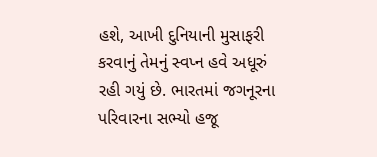હશે, આખી દુનિયાની મુસાફરી કરવાનું તેમનું સ્વપ્ન હવે અધૂરું રહી ગયું છે. ભારતમાં જગનૂરના પરિવારના સભ્યો હજૂ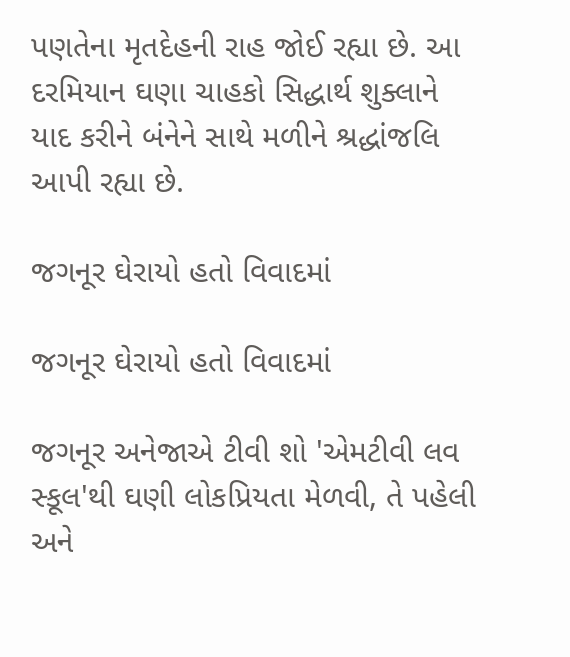પણતેના મૃતદેહની રાહ જોઈ રહ્યા છે. આ દરમિયાન ઘણા ચાહકો સિદ્ધાર્થ શુક્લાને યાદ કરીને બંનેને સાથે મળીને શ્રદ્ધાંજલિ આપી રહ્યા છે.

જગનૂર ઘેરાયો હતો વિવાદમાં

જગનૂર ઘેરાયો હતો વિવાદમાં

જગનૂર અનેજાએ ટીવી શો 'એમટીવી લવ સ્કૂલ'થી ઘણી લોકપ્રિયતા મેળવી, તે પહેલી અને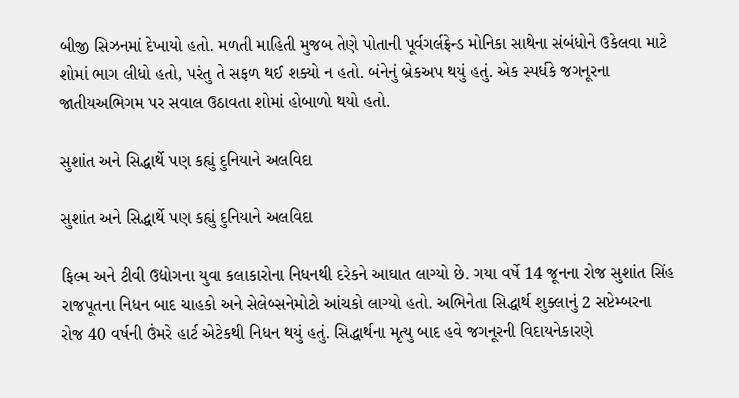બીજી સિઝનમાં દેખાયો હતો. મળતી માહિતી મુજબ તેણે પોતાની પૂર્વગર્લફ્રેન્ડ મોનિકા સાથેના સંબંધોને ઉકેલવા માટે શોમાં ભાગ લીધો હતો, પરંતુ તે સફળ થઈ શક્યો ન હતો. બંનેનું બ્રેકઅપ થયું હતું. એક સ્પર્ધકે જગનૂરના જાતીયઅભિગમ પર સવાલ ઉઠાવતા શોમાં હોબાળો થયો હતો.

સુશાંત અને સિદ્ધાર્થે પણ કહ્યું દુનિયાને અલવિદા

સુશાંત અને સિદ્ધાર્થે પણ કહ્યું દુનિયાને અલવિદા

ફિલ્મ અને ટીવી ઉદ્યોગના યુવા કલાકારોના નિધનથી દરેકને આઘાત લાગ્યો છે. ગયા વર્ષે 14 જૂનના રોજ સુશાંત સિંહ રાજપૂતના નિધન બાદ ચાહકો અને સેલેબ્સનેમોટો આંચકો લાગ્યો હતો. અભિનેતા સિદ્ધાર્થ શુક્લાનું 2 સપ્ટેમ્બરના રોજ 40 વર્ષની ઉંમરે હાર્ટ એટેકથી નિધન થયું હતું. સિદ્ધાર્થના મૃત્યુ બાદ હવે જગનૂરની વિદાયનેકારણે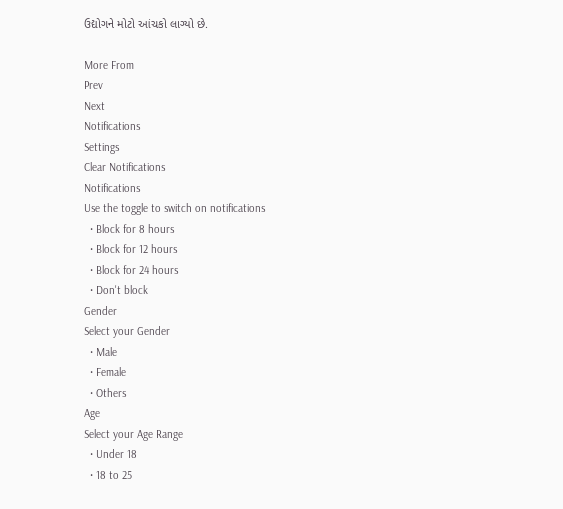ઉદ્યોગને મોટો આંચકો લાગ્યો છે.

More From
Prev
Next
Notifications
Settings
Clear Notifications
Notifications
Use the toggle to switch on notifications
  • Block for 8 hours
  • Block for 12 hours
  • Block for 24 hours
  • Don't block
Gender
Select your Gender
  • Male
  • Female
  • Others
Age
Select your Age Range
  • Under 18
  • 18 to 25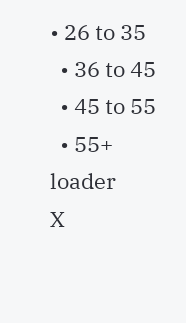• 26 to 35
  • 36 to 45
  • 45 to 55
  • 55+
loader
X